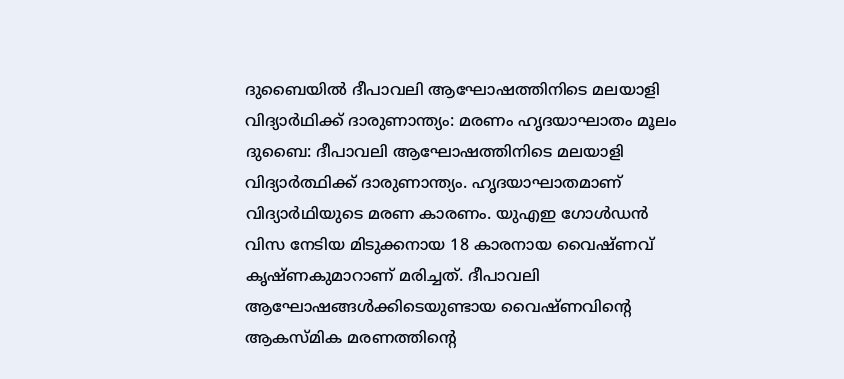ദുബൈയിൽ ദീപാവലി ആഘോഷത്തിനിടെ മലയാളി വിദ്യാർഥിക്ക് ദാരുണാന്ത്യം: മരണം ഹൃദയാഘാതം മൂലം
ദുബൈ: ദീപാവലി ആഘോഷത്തിനിടെ മലയാളി വിദ്യാർത്ഥിക്ക് ദാരുണാന്ത്യം. ഹൃദയാഘാതമാണ് വിദ്യാർഥിയുടെ മരണ കാരണം. യുഎഇ ഗോൾഡൻ വിസ നേടിയ മിടുക്കനായ 18 കാരനായ വൈഷ്ണവ് കൃഷ്ണകുമാറാണ് മരിച്ചത്. ദീപാവലി ആഘോഷങ്ങൾക്കിടെയുണ്ടായ വൈഷ്ണവിന്റെ ആകസ്മിക മരണത്തിന്റെ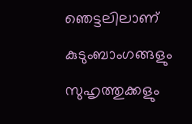ഞെട്ടലിലാണ് കുടുംബാംഗങ്ങളും സുഹൃത്തുക്കളും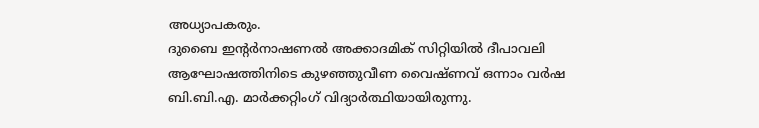അധ്യാപകരും.
ദുബൈ ഇൻ്റർനാഷണൽ അക്കാദമിക് സിറ്റിയിൽ ദീപാവലി ആഘോഷത്തിനിടെ കുഴഞ്ഞുവീണ വൈഷ്ണവ് ഒന്നാം വർഷ ബി.ബി.എ. മാർക്കറ്റിംഗ് വിദ്യാർത്ഥിയായിരുന്നു.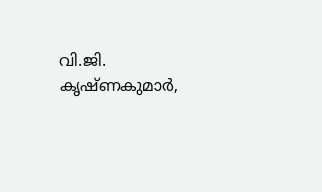വി.ജി. കൃഷ്ണകുമാർ,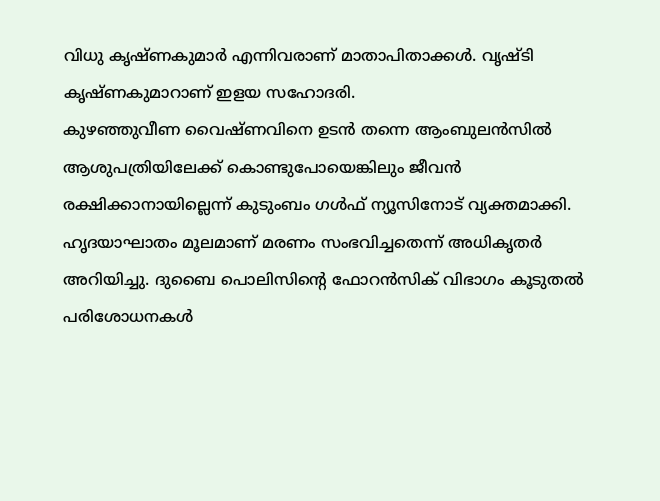വിധു കൃഷ്ണകുമാർ എന്നിവരാണ് മാതാപിതാക്കൾ. വൃഷ്ടി കൃഷ്ണകുമാറാണ് ഇളയ സഹോദരി.
കുഴഞ്ഞുവീണ വൈഷ്ണവിനെ ഉടൻ തന്നെ ആംബുലൻസിൽ ആശുപത്രിയിലേക്ക് കൊണ്ടുപോയെങ്കിലും ജീവൻ രക്ഷിക്കാനായില്ലെന്ന് കുടുംബം ഗൾഫ് ന്യൂസിനോട് വ്യക്തമാക്കി. ഹൃദയാഘാതം മൂലമാണ് മരണം സംഭവിച്ചതെന്ന് അധികൃതർ അറിയിച്ചു. ദുബൈ പൊലിസിന്റെ ഫോറൻസിക് വിഭാഗം കൂടുതൽ പരിശോധനകൾ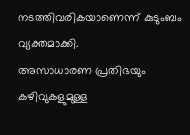നടത്തിവരികയാണെന്ന് കുടുംബം വ്യക്തമാക്കി.
അസാധാരണ പ്രതിഭയും കഴിവുകളുമുള്ള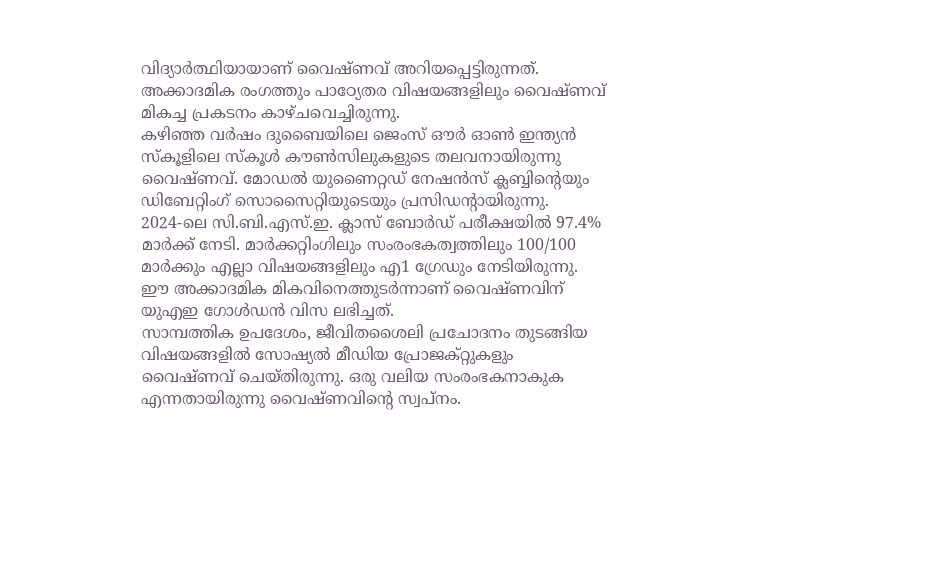വിദ്യാർത്ഥിയായാണ് വൈഷ്ണവ് അറിയപ്പെട്ടിരുന്നത്. അക്കാദമിക രംഗത്തും പാഠ്യേതര വിഷയങ്ങളിലും വൈഷ്ണവ് മികച്ച പ്രകടനം കാഴ്ചവെച്ചിരുന്നു.
കഴിഞ്ഞ വർഷം ദുബൈയിലെ ജെംസ് ഔർ ഓൺ ഇന്ത്യൻ സ്കൂളിലെ സ്കൂൾ കൗൺസിലുകളുടെ തലവനായിരുന്നു വൈഷ്ണവ്. മോഡൽ യുണൈറ്റഡ് നേഷൻസ് ക്ലബ്ബിന്റെയും ഡിബേറ്റിംഗ് സൊസൈറ്റിയുടെയും പ്രസിഡന്റായിരുന്നു.
2024-ലെ സി.ബി.എസ്.ഇ. ക്ലാസ് ബോർഡ് പരീക്ഷയിൽ 97.4% മാർക്ക് നേടി. മാർക്കറ്റിംഗിലും സംരംഭകത്വത്തിലും 100/100 മാർക്കും എല്ലാ വിഷയങ്ങളിലും എ1 ഗ്രേഡും നേടിയിരുന്നു. ഈ അക്കാദമിക മികവിനെത്തുടർന്നാണ് വൈഷ്ണവിന് യുഎഇ ഗോൾഡൻ വിസ ലഭിച്ചത്.
സാമ്പത്തിക ഉപദേശം, ജീവിതശൈലി പ്രചോദനം തുടങ്ങിയ വിഷയങ്ങളിൽ സോഷ്യൽ മീഡിയ പ്രോജക്റ്റുകളും വൈഷ്ണവ് ചെയ്തിരുന്നു. ഒരു വലിയ സംരംഭകനാകുക എന്നതായിരുന്നു വൈഷ്ണവിന്റെ സ്വപ്നം.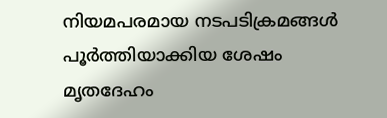നിയമപരമായ നടപടിക്രമങ്ങൾ പൂർത്തിയാക്കിയ ശേഷം മൃതദേഹം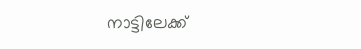നാട്ടിലേക്ക്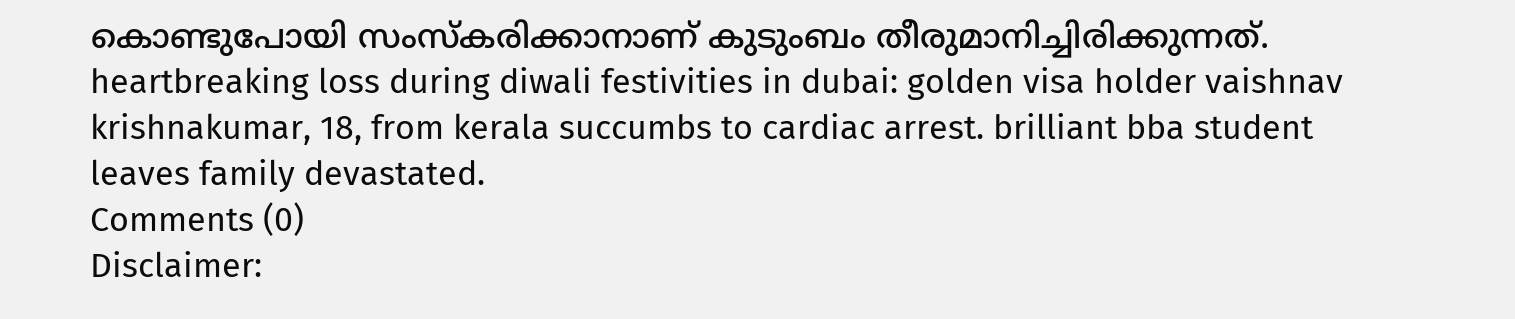കൊണ്ടുപോയി സംസ്കരിക്കാനാണ് കുടുംബം തീരുമാനിച്ചിരിക്കുന്നത്.
heartbreaking loss during diwali festivities in dubai: golden visa holder vaishnav krishnakumar, 18, from kerala succumbs to cardiac arrest. brilliant bba student leaves family devastated.
Comments (0)
Disclaimer: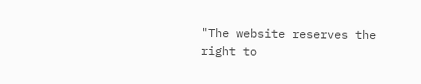"The website reserves the right to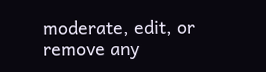moderate, edit, or remove any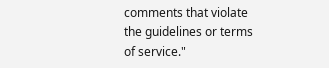comments that violate the guidelines or terms of service."